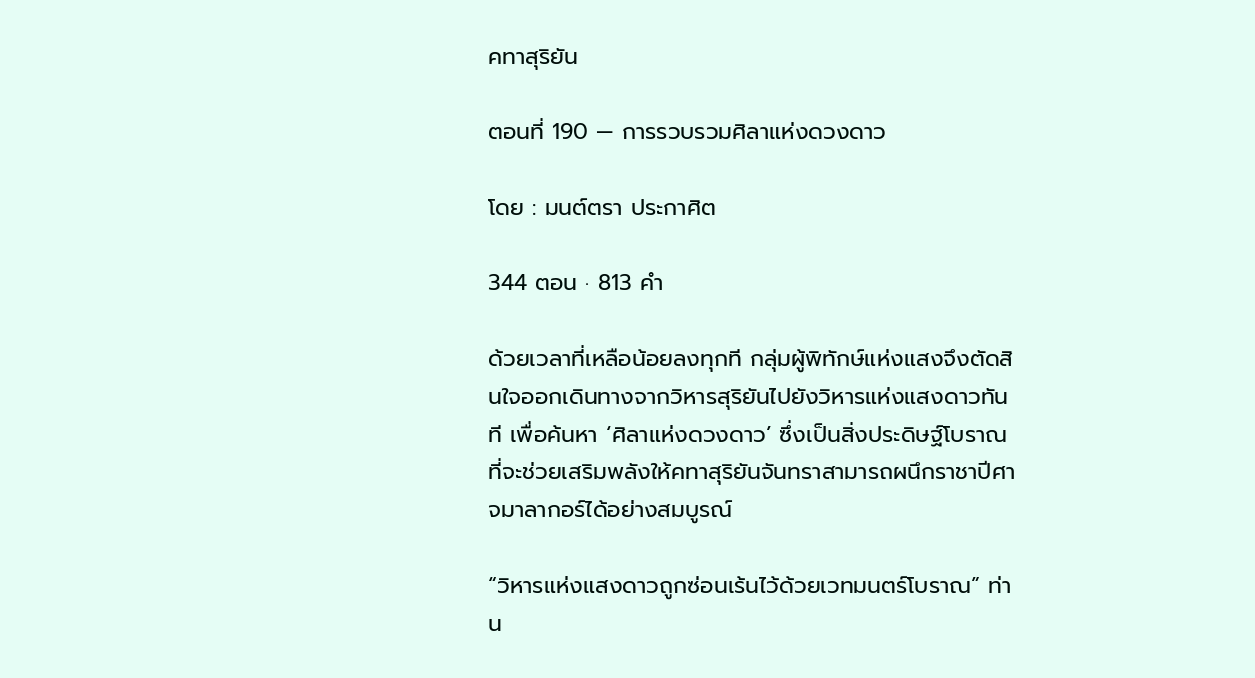คทาสุริยัน

ตอนที่ 190 — การรวบรวมศิลาแห่งดวงดาว

โดย : มนต์ตรา ประกาศิต

344 ตอน · 813 คำ

ด้วยเวลาที่เหลือน้อยลงทุกที กลุ่มผู้พิทักษ์แห่งแสงจึงตัดสินใจออกเดินทางจากวิหารสุริยันไปยังวิหารแห่งแสงดาวทันที เพื่อค้นหา ‘ศิลาแห่งดวงดาว’ ซึ่งเป็นสิ่งประดิษฐ์โบราณที่จะช่วยเสริมพลังให้คทาสุริยันจันทราสามารถผนึกราชาปีศาจมาลากอร์ได้อย่างสมบูรณ์

“วิหารแห่งแสงดาวถูกซ่อนเร้นไว้ด้วยเวทมนตร์โบราณ” ท่าน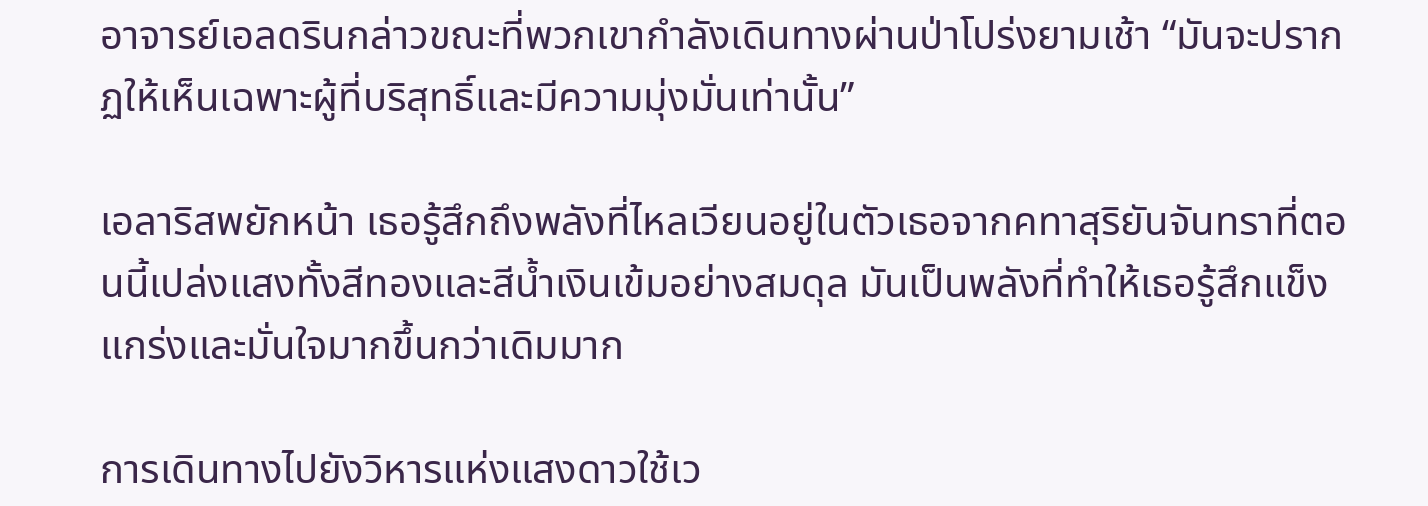อาจารย์เอลดรินกล่าวขณะที่พวกเขากำลังเดินทางผ่านป่าโปร่งยามเช้า “มันจะปรากฏให้เห็นเฉพาะผู้ที่บริสุทธิ์และมีความมุ่งมั่นเท่านั้น”

เอลาริสพยักหน้า เธอรู้สึกถึงพลังที่ไหลเวียนอยู่ในตัวเธอจากคทาสุริยันจันทราที่ตอนนี้เปล่งแสงทั้งสีทองและสีน้ำเงินเข้มอย่างสมดุล ‌มันเป็นพลังที่ทำให้เธอรู้สึกแข็งแกร่งและมั่นใจมากขึ้นกว่าเดิมมาก

การเดินทางไปยังวิหารแห่งแสงดาวใช้เว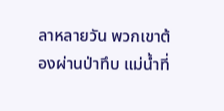ลาหลายวัน พวกเขาต้องผ่านป่าทึบ แม่น้ำที่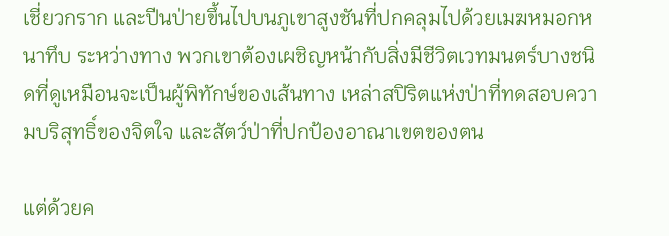เชี่ยวกราก และปีนป่ายขึ้นไปบนภูเขาสูงชันที่ปกคลุมไปด้วยเมฆหมอกหนาทึบ ระหว่างทาง พวกเขาต้องเผชิญหน้ากับสิ่งมีชีวิตเวทมนตร์บางชนิดที่ดูเหมือนจะเป็นผู้พิทักษ์ของเส้นทาง เหล่าสปิริตแห่งป่าที่ทดสอบความบริสุทธิ์ของจิตใจ และสัตว์ป่าที่ปกป้องอาณาเขตของตน

แต่ด้วยค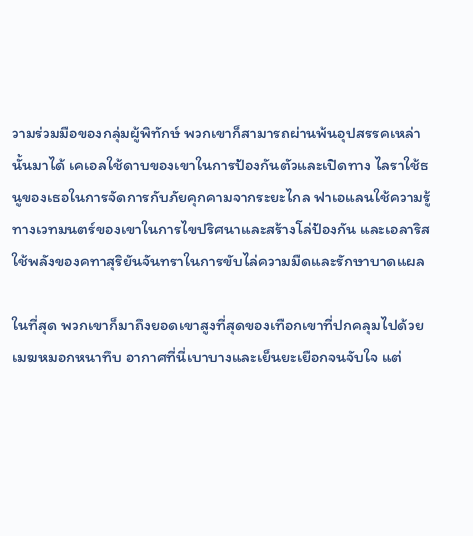วามร่วมมือของกลุ่มผู้พิทักษ์ พวกเขาก็สามารถผ่านพ้นอุปสรรคเหล่านั้นมาได้ เคเอลใช้ดาบของเขาในการป้องกันตัวและเปิดทาง ไลราใช้ธนูของเธอในการจัดการกับภัยคุกคามจากระยะไกล ฟาเอแลนใช้ความรู้ทางเวทมนตร์ของเขาในการไขปริศนาและสร้างโล่ป้องกัน และเอลาริสใช้พลังของคทาสุริยันจันทราในการขับไล่ความมืดและรักษาบาดแผล

ในที่สุด พวกเขาก็มาถึงยอดเขาสูงที่สุดของเทือกเขาที่ปกคลุมไปด้วยเมฆหมอกหนาทึบ อากาศที่นี่เบาบางและเย็นยะเยือกจนจับใจ แต่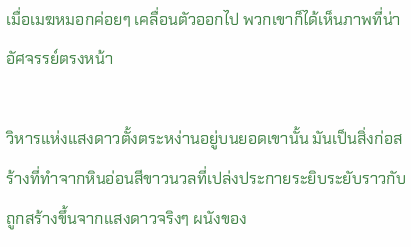เมื่อเมฆหมอกค่อยๆ ‍เคลื่อนตัวออกไป พวกเขาก็ได้เห็นภาพที่น่าอัศจรรย์ตรงหน้า

วิหารแห่งแสงดาวตั้งตระหง่านอยู่บนยอดเขานั้น มันเป็นสิ่งก่อสร้างที่ทำจากหินอ่อนสีขาวนวลที่เปล่งประกายระยิบระยับราวกับถูกสร้างขึ้นจากแสงดาวจริงๆ ผนังของ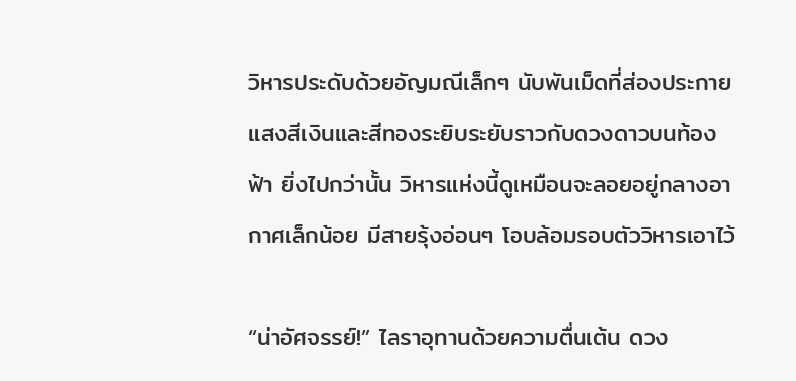วิหารประดับด้วยอัญมณีเล็กๆ นับพันเม็ดที่ส่องประกายแสงสีเงินและสีทองระยิบระยับราวกับดวงดาวบนท้องฟ้า ยิ่งไปกว่านั้น วิหารแห่งนี้ดูเหมือนจะลอยอยู่กลางอากาศเล็กน้อย มีสายรุ้งอ่อนๆ ‌โอบล้อมรอบตัววิหารเอาไว้

“น่าอัศจรรย์!” ไลราอุทานด้วยความตื่นเต้น ดวง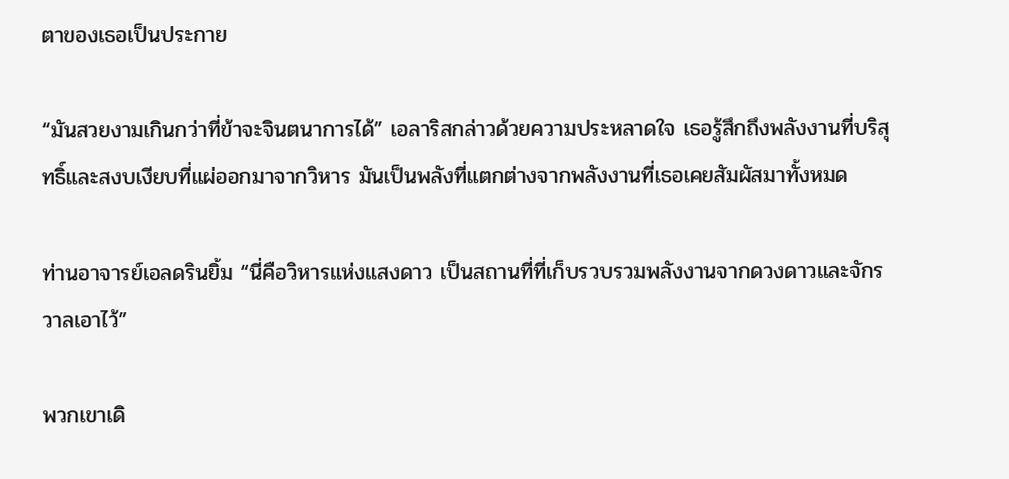ตาของเธอเป็นประกาย

“มันสวยงามเกินกว่าที่ข้าจะจินตนาการได้” เอลาริสกล่าวด้วยความประหลาดใจ เธอรู้สึกถึงพลังงานที่บริสุทธิ์และสงบเงียบที่แผ่ออกมาจากวิหาร มันเป็นพลังที่แตกต่างจากพลังงานที่เธอเคยสัมผัสมาทั้งหมด

ท่านอาจารย์เอลดรินยิ้ม “นี่คือวิหารแห่งแสงดาว เป็นสถานที่ที่เก็บรวบรวมพลังงานจากดวงดาวและจักรวาลเอาไว้”

พวกเขาเดิ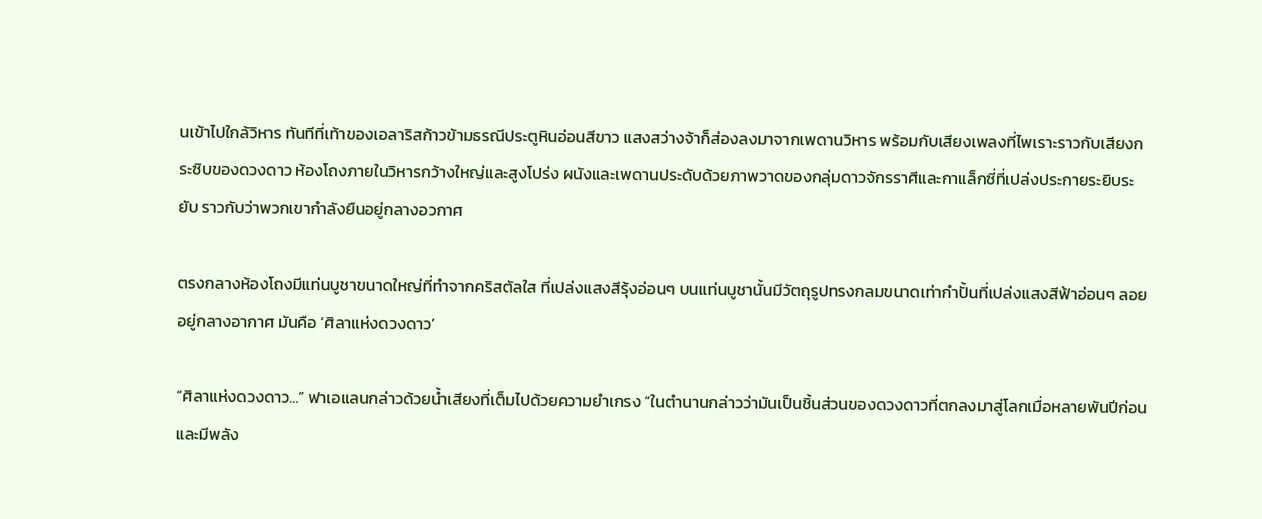นเข้าไปใกล้วิหาร ‍ทันทีที่เท้าของเอลาริสก้าวข้ามธรณีประตูหินอ่อนสีขาว แสงสว่างจ้าก็ส่องลงมาจากเพดานวิหาร พร้อมกับเสียงเพลงที่ไพเราะราวกับเสียงกระซิบของดวงดาว ห้องโถงภายในวิหารกว้างใหญ่และสูงโปร่ง ผนังและเพดานประดับด้วยภาพวาดของกลุ่มดาวจักรราศีและกาแล็กซี่ที่เปล่งประกายระยิบระยับ ราวกับว่าพวกเขากำลังยืนอยู่กลางอวกาศ

ตรงกลางห้องโถงมีแท่นบูชาขนาดใหญ่ที่ทำจากคริสตัลใส ที่เปล่งแสงสีรุ้งอ่อนๆ บนแท่นบูชานั้นมีวัตถุรูปทรงกลมขนาดเท่ากำปั้นที่เปล่งแสงสีฟ้าอ่อนๆ ลอยอยู่กลางอากาศ มันคือ ‘ศิลาแห่งดวงดาว’

“ศิลาแห่งดวงดาว…” ฟาเอแลนกล่าวด้วยน้ำเสียงที่เต็มไปด้วยความยำเกรง “ในตำนานกล่าวว่ามันเป็นชิ้นส่วนของดวงดาวที่ตกลงมาสู่โลกเมื่อหลายพันปีก่อน และมีพลัง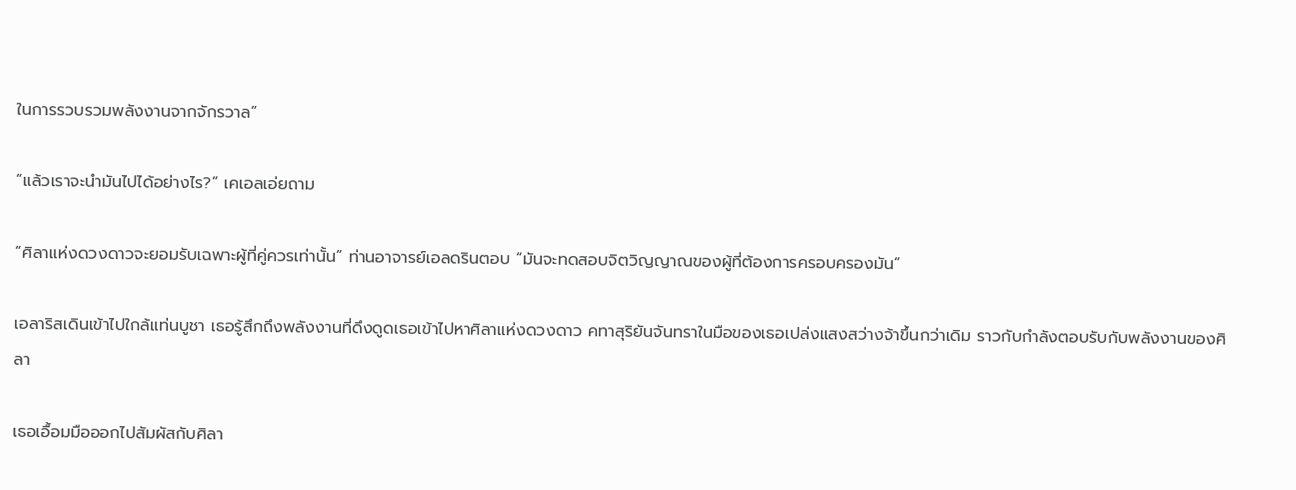ในการรวบรวมพลังงานจากจักรวาล”

“แล้วเราจะนำมันไปได้อย่างไร?” เคเอลเอ่ยถาม

“ศิลาแห่งดวงดาวจะยอมรับเฉพาะผู้ที่คู่ควรเท่านั้น” ท่านอาจารย์เอลดรินตอบ “มันจะทดสอบจิตวิญญาณของผู้ที่ต้องการครอบครองมัน”

เอลาริสเดินเข้าไปใกล้แท่นบูชา เธอรู้สึกถึงพลังงานที่ดึงดูดเธอเข้าไปหาศิลาแห่งดวงดาว คทาสุริยันจันทราในมือของเธอเปล่งแสงสว่างจ้าขึ้นกว่าเดิม ราวกับกำลังตอบรับกับพลังงานของศิลา

เธอเอื้อมมือออกไปสัมผัสกับศิลา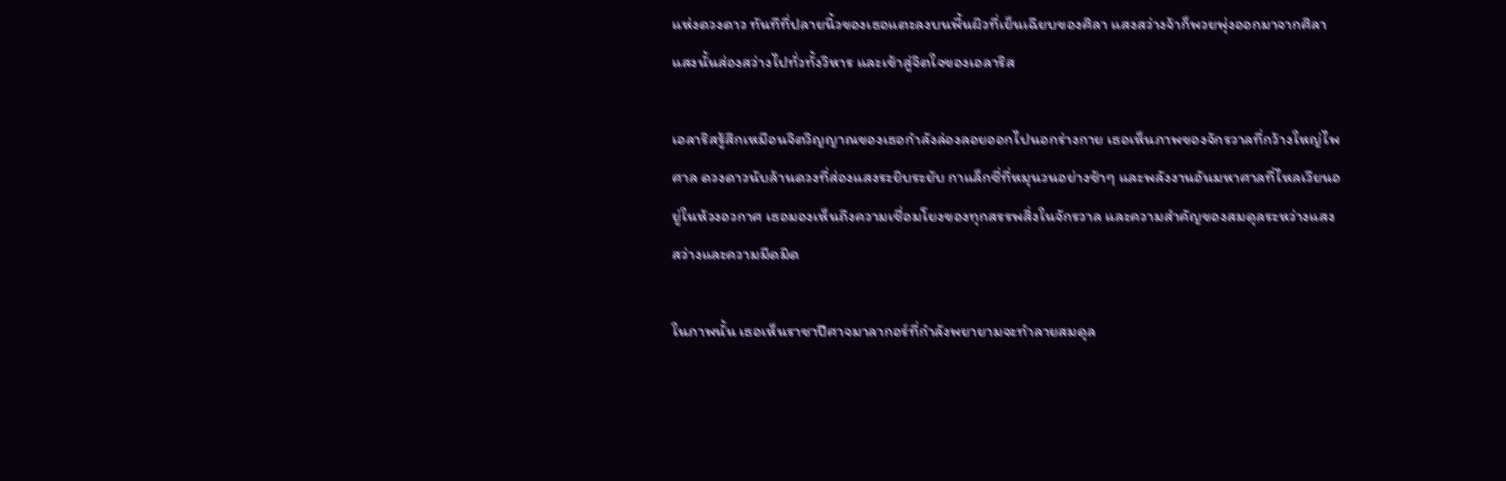แห่งดวงดาว ทันทีที่ปลายนิ้วของเธอแตะลงบนพื้นผิวที่เย็นเฉียบของศิลา แสงสว่างจ้าก็พวยพุ่งออกมาจากศิลา แสงนั้นส่องสว่างไปทั่วทั้งวิหาร และเข้าสู่จิตใจของเอลาริส

เอลาริสรู้สึกเหมือนจิตวิญญาณของเธอกำลังล่องลอยออกไปนอกร่างกาย เธอเห็นภาพของจักรวาลที่กว้างใหญ่ไพศาล ดวงดาวนับล้านดวงที่ส่องแสงระยิบระยับ กาแล็กซี่ที่หมุนวนอย่างช้าๆ และพลังงานอันมหาศาลที่ไหลเวียนอยู่ในห้วงอวกาศ เธอมองเห็นถึงความเชื่อมโยงของทุกสรรพสิ่งในจักรวาล และความสำคัญของสมดุลระหว่างแสงสว่างและความมืดมิด

ในภาพนั้น เธอเห็นราชาปีศาจมาลากอร์ที่กำลังพยายามจะทำลายสมดุล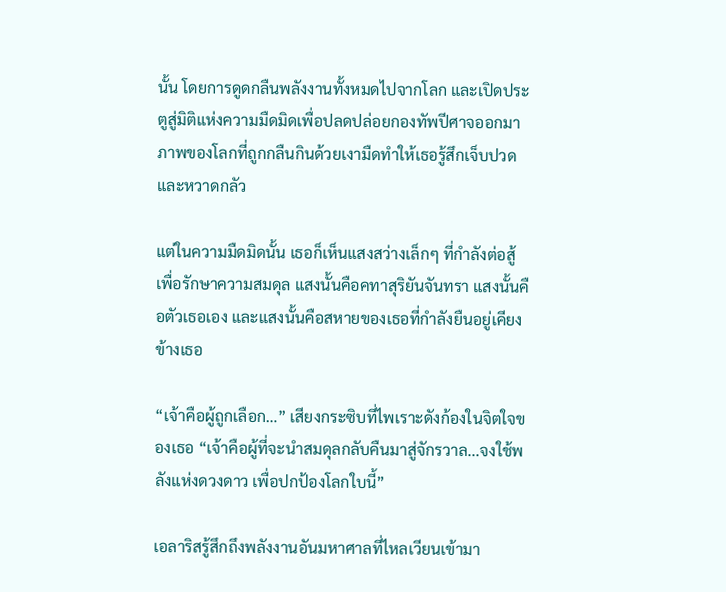นั้น โดยการดูดกลืนพลังงานทั้งหมดไปจากโลก และเปิดประตูสู่มิติแห่งความมืดมิดเพื่อปลดปล่อยกองทัพปีศาจออกมา ภาพของโลกที่ถูกกลืนกินด้วยเงามืดทำให้เธอรู้สึกเจ็บปวดและหวาดกลัว

แต่ในความมืดมิดนั้น เธอก็เห็นแสงสว่างเล็กๆ ที่กำลังต่อสู้เพื่อรักษาความสมดุล แสงนั้นคือคทาสุริยันจันทรา แสงนั้นคือตัวเธอเอง และแสงนั้นคือสหายของเธอที่กำลังยืนอยู่เคียงข้างเธอ

“เจ้าคือผู้ถูกเลือก…” เสียงกระซิบที่ไพเราะดังก้องในจิตใจของเธอ “เจ้าคือผู้ที่จะนำสมดุลกลับคืนมาสู่จักรวาล...จงใช้พลังแห่งดวงดาว เพื่อปกป้องโลกใบนี้”

เอลาริสรู้สึกถึงพลังงานอันมหาศาลที่ไหลเวียนเข้ามา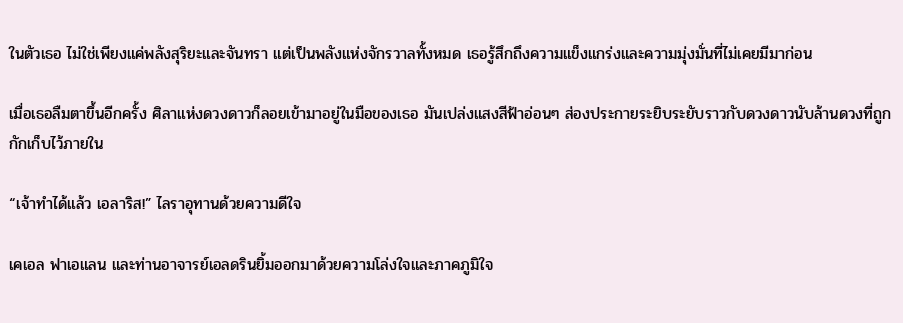ในตัวเธอ ไม่ใช่เพียงแค่พลังสุริยะและจันทรา แต่เป็นพลังแห่งจักรวาลทั้งหมด เธอรู้สึกถึงความแข็งแกร่งและความมุ่งมั่นที่ไม่เคยมีมาก่อน

เมื่อเธอลืมตาขึ้นอีกครั้ง ศิลาแห่งดวงดาวก็ลอยเข้ามาอยู่ในมือของเธอ มันเปล่งแสงสีฟ้าอ่อนๆ ส่องประกายระยิบระยับราวกับดวงดาวนับล้านดวงที่ถูกกักเก็บไว้ภายใน

“เจ้าทำได้แล้ว เอลาริส!” ไลราอุทานด้วยความดีใจ

เคเอล ฟาเอแลน และท่านอาจารย์เอลดรินยิ้มออกมาด้วยความโล่งใจและภาคภูมิใจ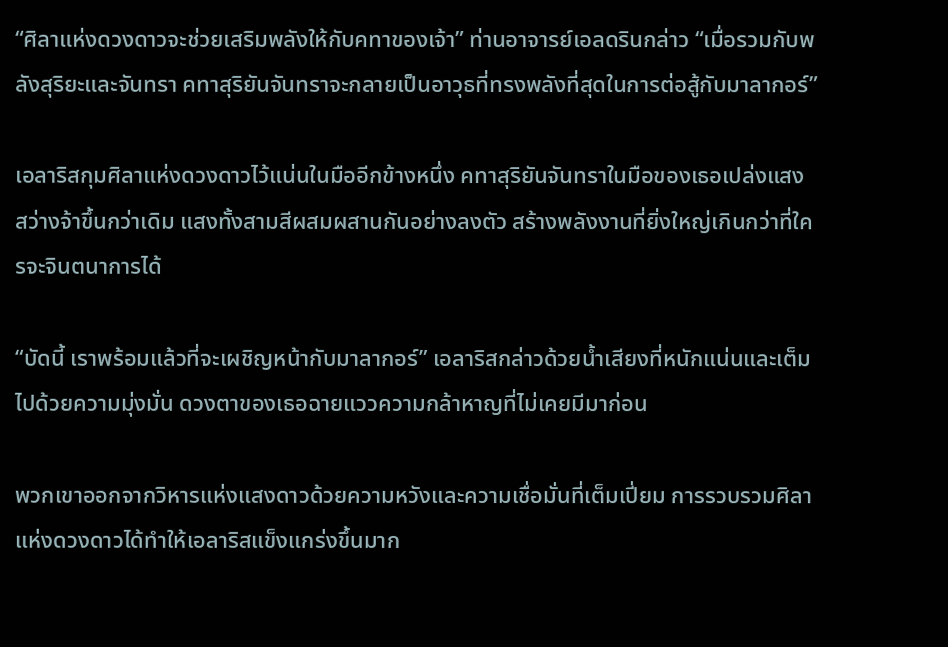“ศิลาแห่งดวงดาวจะช่วยเสริมพลังให้กับคทาของเจ้า” ท่านอาจารย์เอลดรินกล่าว “เมื่อรวมกับพลังสุริยะและจันทรา คทาสุริยันจันทราจะกลายเป็นอาวุธที่ทรงพลังที่สุดในการต่อสู้กับมาลากอร์”

เอลาริสกุมศิลาแห่งดวงดาวไว้แน่นในมืออีกข้างหนึ่ง คทาสุริยันจันทราในมือของเธอเปล่งแสงสว่างจ้าขึ้นกว่าเดิม แสงทั้งสามสีผสมผสานกันอย่างลงตัว สร้างพลังงานที่ยิ่งใหญ่เกินกว่าที่ใครจะจินตนาการได้

“บัดนี้ เราพร้อมแล้วที่จะเผชิญหน้ากับมาลากอร์” เอลาริสกล่าวด้วยน้ำเสียงที่หนักแน่นและเต็มไปด้วยความมุ่งมั่น ดวงตาของเธอฉายแววความกล้าหาญที่ไม่เคยมีมาก่อน

พวกเขาออกจากวิหารแห่งแสงดาวด้วยความหวังและความเชื่อมั่นที่เต็มเปี่ยม การรวบรวมศิลาแห่งดวงดาวได้ทำให้เอลาริสแข็งแกร่งขึ้นมาก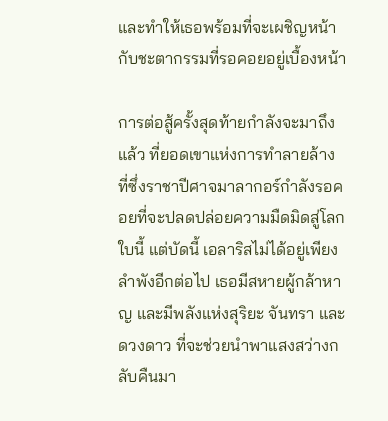และทำให้เธอพร้อมที่จะเผชิญหน้ากับชะตากรรมที่รอคอยอยู่เบื้องหน้า

การต่อสู้ครั้งสุดท้ายกำลังจะมาถึงแล้ว ที่ยอดเขาแห่งการทำลายล้าง ที่ซึ่งราชาปีศาจมาลากอร์กำลังรอคอยที่จะปลดปล่อยความมืดมิดสู่โลกใบนี้ แต่บัดนี้ เอลาริสไม่ได้อยู่เพียงลำพังอีกต่อไป เธอมีสหายผู้กล้าหาญ และมีพลังแห่งสุริยะ จันทรา และดวงดาว ที่จะช่วยนำพาแสงสว่างกลับคืนมา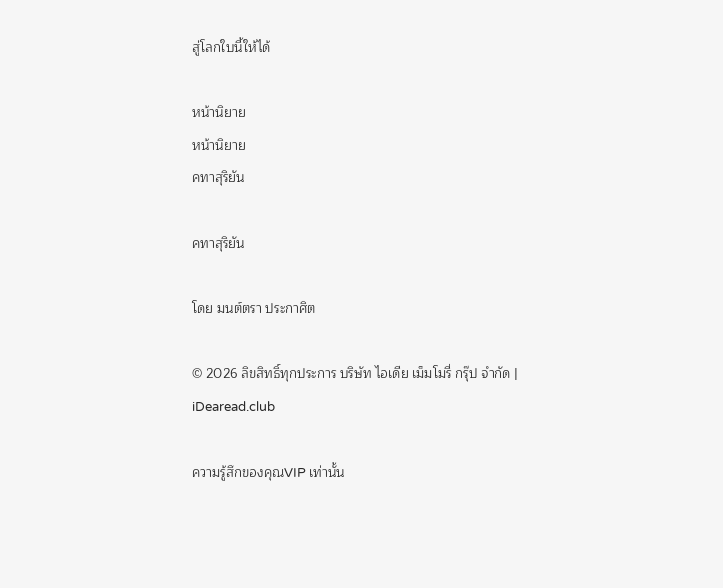สู่โลกใบนี้ให้ได้

หน้านิยาย
หน้านิยาย
คทาสุริยัน

คทาสุริยัน

โดย มนต์ตรา ประกาศิต

© 2026 ลิขสิทธิ์ทุกประการ บริษัท ไอเดีย เม็มโมรี่ กรุ๊ป จำกัด | iDearead.club

ความรู้สึกของคุณVIP เท่านั้น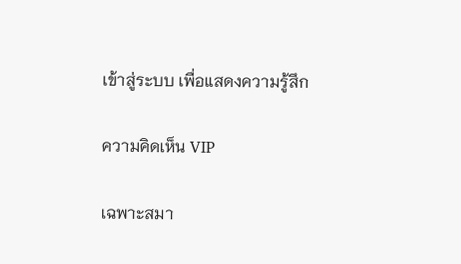เข้าสู่ระบบ เพื่อแสดงความรู้สึก

ความคิดเห็น VIP

เฉพาะสมา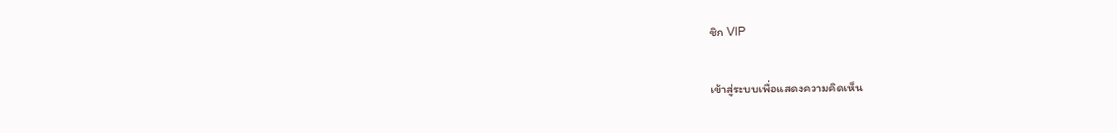ชิก VIP

เข้าสู่ระบบเพื่อแสดงความคิดเห็น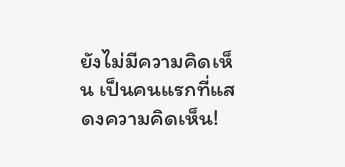ยังไม่มีความคิดเห็น เป็นคนแรกที่แสดงความคิดเห็น!